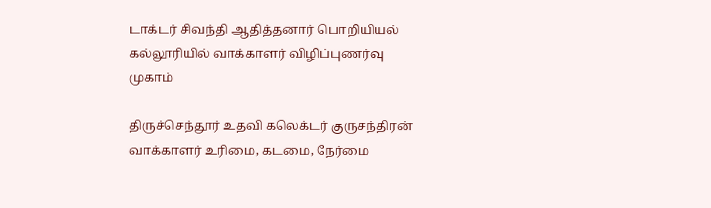டாக்டர் சிவந்தி ஆதித்தனார் பொறியியல் கல்லூரியில் வாக்காளர் விழிப்புணர்வு முகாம்

திருச்செந்தூர் உதவி கலெக்டர் குருசந்திரன் வாக்காளர் உரிமை, கடமை, நேர்மை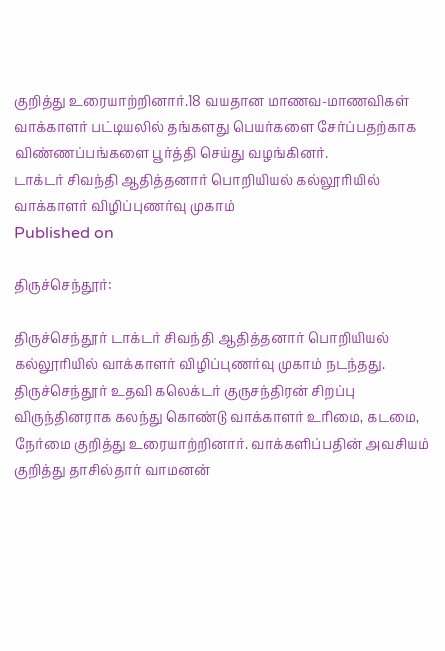குறித்து உரையாற்றினார்.18 வயதான மாணவ-மாணவிகள் வாக்காளர் பட்டியலில் தங்களது பெயர்களை சேர்ப்பதற்காக விண்ணப்பங்களை பூர்த்தி செய்து வழங்கினர்.
டாக்டர் சிவந்தி ஆதித்தனார் பொறியியல் கல்லூரியில் வாக்காளர் விழிப்புணர்வு முகாம்
Published on

திருச்செந்தூர்:

திருச்செந்தூர் டாக்டர் சிவந்தி ஆதித்தனார் பொறியியல் கல்லூரியில் வாக்காளர் விழிப்புணர்வு முகாம் நடந்தது. திருச்செந்தூர் உதவி கலெக்டர் குருசந்திரன் சிறப்பு விருந்தினராக கலந்து கொண்டு வாக்காளர் உரிமை, கடமை, நேர்மை குறித்து உரையாற்றினார். வாக்களிப்பதின் அவசியம் குறித்து தாசில்தார் வாமனன்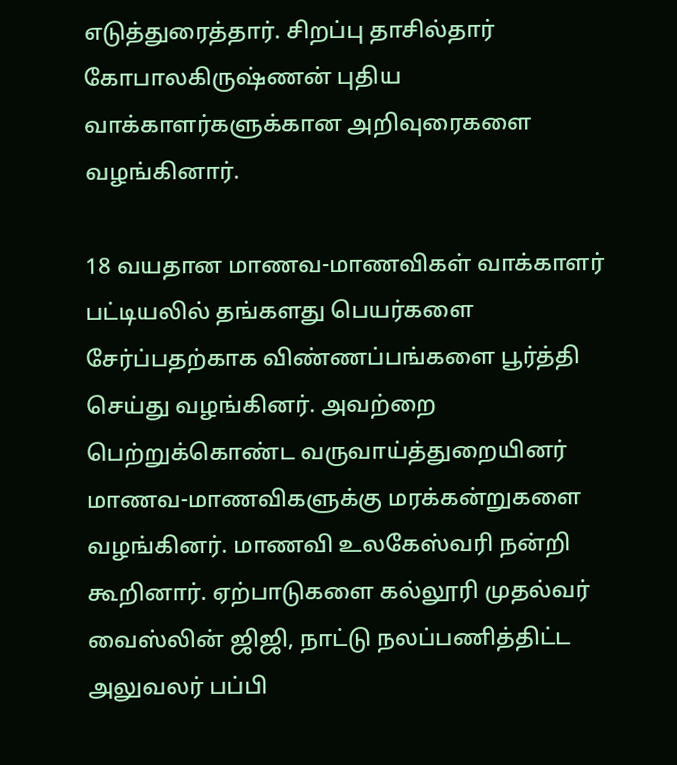எடுத்துரைத்தார். சிறப்பு தாசில்தார் கோபாலகிருஷ்ணன் புதிய வாக்காளர்களுக்கான அறிவுரைகளை வழங்கினார்.

18 வயதான மாணவ-மாணவிகள் வாக்காளர் பட்டியலில் தங்களது பெயர்களை சேர்ப்பதற்காக விண்ணப்பங்களை பூர்த்தி செய்து வழங்கினர். அவற்றை பெற்றுக்கொண்ட வருவாய்த்துறையினர் மாணவ-மாணவிகளுக்கு மரக்கன்றுகளை வழங்கினர். மாணவி உலகேஸ்வரி நன்றி கூறினார். ஏற்பாடுகளை கல்லூரி முதல்வர் வைஸ்லின் ஜிஜி, நாட்டு நலப்பணித்திட்ட அலுவலர் பப்பி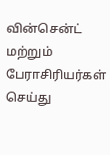வின்சென்ட் மற்றும் பேராசிரியர்கள் செய்து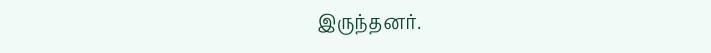இருந்தனர்.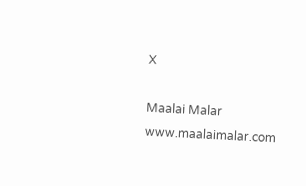X

Maalai Malar
www.maalaimalar.com